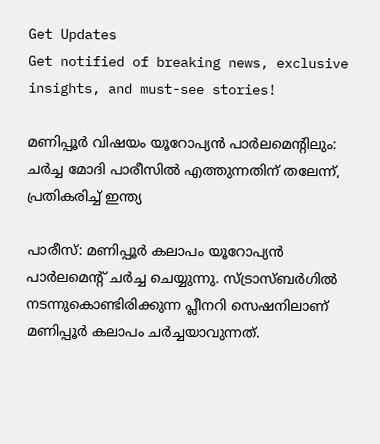Get Updates
Get notified of breaking news, exclusive insights, and must-see stories!

മണിപ്പൂർ വിഷയം യൂറോപ്യന്‍ പാർലമെന്റിലും: ചർച്ച മോദി പാരീസില്‍ എത്തുന്നതിന് തലേന്ന്, പ്രതികരിച്ച് ഇന്ത്യ

പാരീസ്: മണിപ്പൂർ കലാപം യൂറോപ്യന്‍ പാർലമെന്റ് ചർച്ച ചെയ്യുന്നു. സ്ട്രാസ്ബർഗിൽ നടന്നുകൊണ്ടിരിക്കുന്ന പ്ലീനറി സെഷനിലാണ് മണിപ്പൂർ കലാപം ചർച്ചയാവുന്നത്.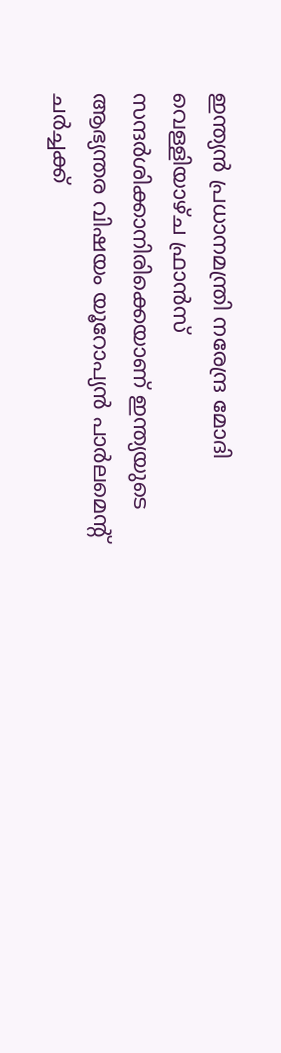ഇന്ത്യന്‍ പ്രധാനമന്ത്രി നരേന്ദ്ര മോദി വെള്ളിയാഴ്ച ഫ്രാന്‍സ് സന്ദർശിക്കാനിരിക്കെയാണ് ഇന്ത്യയുടെ ആഭ്യന്തര വിഷയം യൂറോപ്യന്‍ പാർലമെന്റ് ചർച്ചക്ക്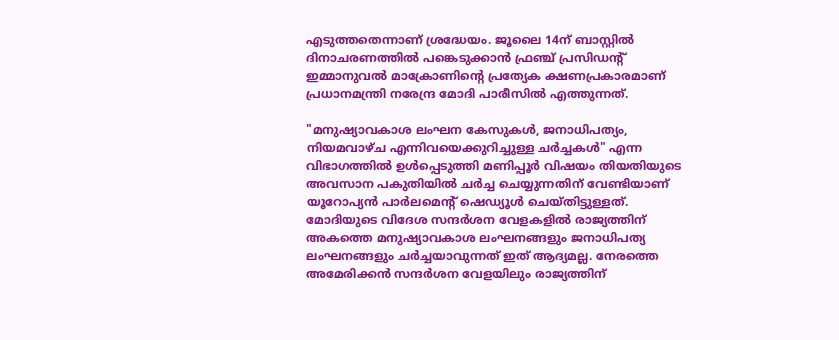എടുത്തതെന്നാണ് ശ്രദ്ധേയം. ജൂലൈ 14ന് ബാസ്റ്റിൽ ദിനാചരണത്തിൽ പങ്കെടുക്കാന്‍ ഫ്രഞ്ച് പ്രസിഡന്റ് ഇമ്മാനുവൽ മാക്രോണിന്റെ പ്രത്യേക ക്ഷണപ്രകാരമാണ് പ്രധാനമന്ത്രി നരേന്ദ്ര മോദി പാരീസില്‍ എത്തുന്നത്.

"മനുഷ്യാവകാശ ലംഘന കേസുകൾ, ജനാധിപത്യം, നിയമവാഴ്ച എന്നിവയെക്കുറിച്ചുള്ള ചർച്ചകൾ" എന്ന വിഭാഗത്തില്‍ ഉള്‍പ്പെടുത്തി മണിപ്പൂർ വിഷയം തിയതിയുടെ അവസാന പകുതിയില്‍ ചർച്ച ചെയ്യുന്നതിന് വേണ്ടിയാണ് യൂറോപ്യന്‍ പാർലമെന്റ് ഷെഡ്യൂൾ ചെയ്തിട്ടുള്ളത്. മോദിയുടെ വിദേശ സന്ദർശന വേളകളില്‍ രാജ്യത്തിന് അകത്തെ മനുഷ്യാവകാശ ലംഘനങ്ങളും ജനാധിപത്യ ലംഘനങ്ങളും ചർച്ചയാവുന്നത് ഇത് ആദ്യമല്ല. നേരത്തെ അമേരിക്കന്‍ സന്ദർശന വേളയിലും രാജ്യത്തിന്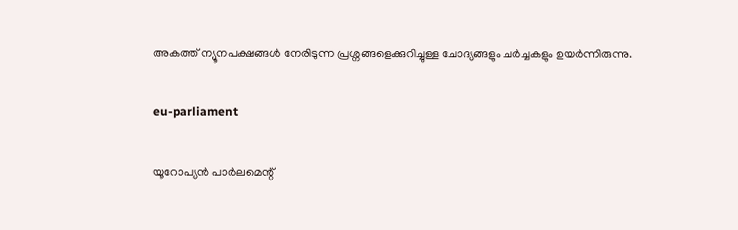അകത്ത് ന്യൂനപക്ഷങ്ങള്‍ നേരിടുന്ന പ്രശ്നങ്ങളെക്കുറിച്ചുള്ള ചോദ്യങ്ങളും ചർച്ചകളും ഉയർന്നിരുന്നു.

eu-parliament

യൂറോപ്യൻ പാർലമെന്റ്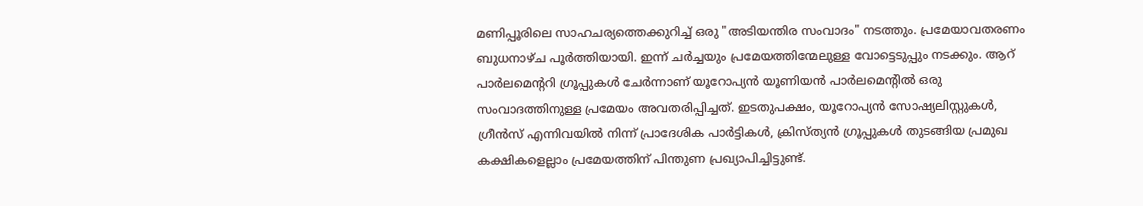മണിപ്പൂരിലെ സാഹചര്യത്തെക്കുറിച്ച് ഒരു "അടിയന്തിര സംവാദം" നടത്തും. പ്രമേയാവതരണം ബുധനാഴ്ച പൂർത്തിയായി. ഇന്ന് ചർച്ചയും പ്രമേയത്തിന്മേലുള്ള വോട്ടെടുപ്പും നടക്കും. ആറ് പാർലമെന്ററി ഗ്രൂപ്പുകൾ ചേർന്നാണ് യൂറോപ്യൻ യൂണിയൻ പാർലമെന്റിൽ ഒരു സംവാദത്തിനുള്ള പ്രമേയം അവതരിപ്പിച്ചത്. ഇടതുപക്ഷം, യൂറോപ്യൻ സോഷ്യലിസ്റ്റുകൾ, ഗ്രീൻസ് എന്നിവയിൽ നിന്ന് പ്രാദേശിക പാർട്ടികൾ, ക്രിസ്ത്യൻ ഗ്രൂപ്പുകൾ തുടങ്ങിയ പ്രമുഖ കക്ഷികളെല്ലാം പ്രമേയത്തിന് പിന്തുണ പ്രഖ്യാപിച്ചിട്ടുണ്ട്.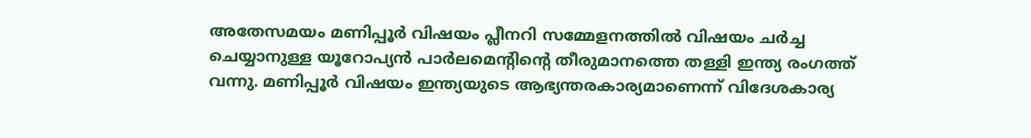അതേസമയം മണിപ്പൂർ വിഷയം പ്ലീനറി സമ്മേളനത്തിൽ വിഷയം ചർച്ച ചെയ്യാനുള്ള യൂറോപ്യൻ പാർലമെന്റിന്റെ തീരുമാനത്തെ തള്ളി ഇന്ത്യ രംഗത്ത് വന്നു. മണിപ്പൂർ വിഷയം ഇന്ത്യയുടെ ആഭ്യന്തരകാര്യമാണെന്ന് വിദേശകാര്യ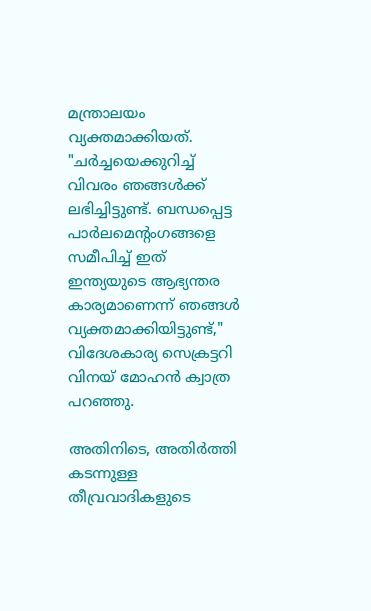മന്ത്രാലയം വ്യക്തമാക്കിയത്. "ചർച്ചയെക്കുറിച്ച് വിവരം ഞങ്ങള്‍ക്ക് ലഭിച്ചിട്ടുണ്ട്. ബന്ധപ്പെട്ട പാർലമെന്റംഗങ്ങളെ സമീപിച്ച് ഇത് ഇന്ത്യയുടെ ആഭ്യന്തര കാര്യമാണെന്ന് ഞങ്ങൾ വ്യക്തമാക്കിയിട്ടുണ്ട്," വിദേശകാര്യ സെക്രട്ടറി വിനയ് മോഹൻ ക്വാത്ര പറഞ്ഞു.

അതിനിടെ, അതിർത്തി കടന്നുള്ള തീവ്രവാദികളുടെ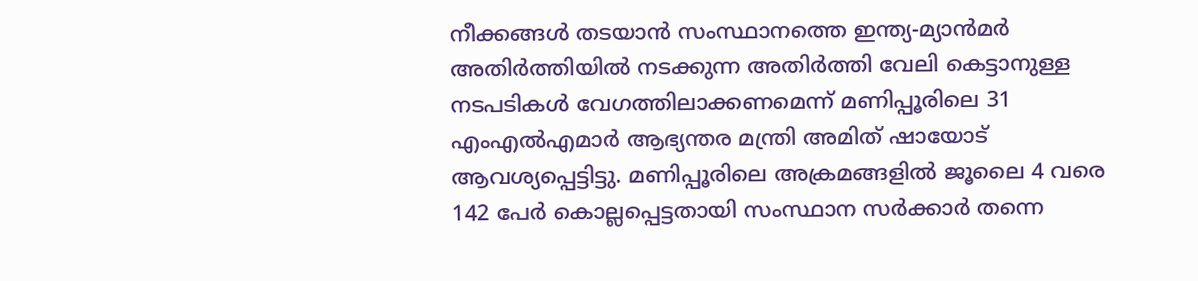നീക്കങ്ങൾ തടയാൻ സംസ്ഥാനത്തെ ഇന്ത്യ-മ്യാൻമർ അതിർത്തിയിൽ നടക്കുന്ന അതിർത്തി വേലി കെട്ടാനുള്ള നടപടികൾ വേഗത്തിലാക്കണമെന്ന് മണിപ്പൂരിലെ 31 എംഎൽഎമാർ ആഭ്യന്തര മന്ത്രി അമിത് ഷായോട് ആവശ്യപ്പെട്ടിട്ടു. മണിപ്പൂരിലെ അക്രമങ്ങളിൽ ജൂലൈ 4 വരെ 142 പേർ കൊല്ലപ്പെട്ടതായി സംസ്ഥാന സർക്കാർ തന്നെ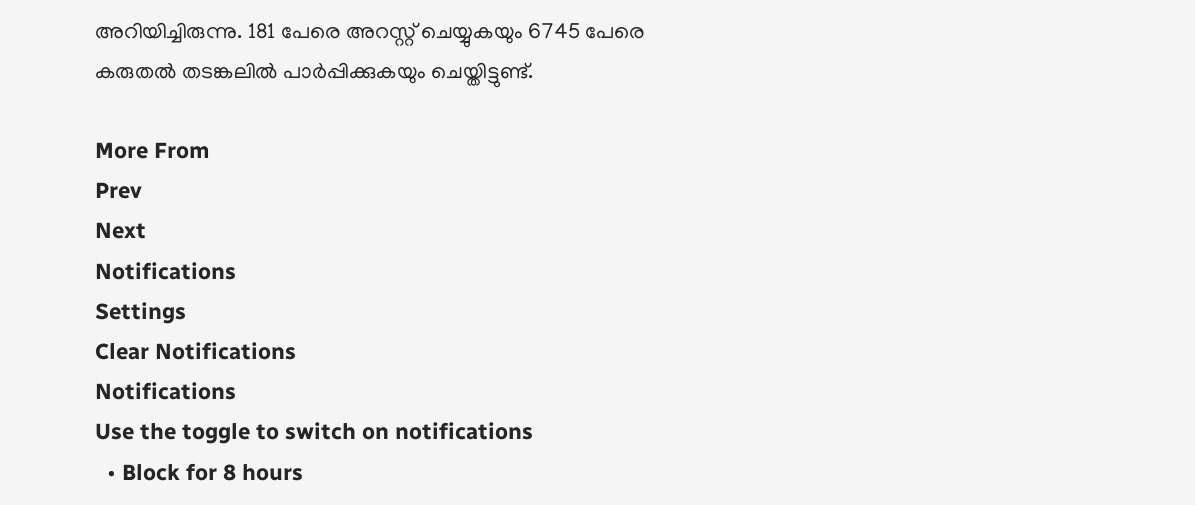അറിയിച്ചിരുന്നു. 181 പേരെ അറസ്റ്റ് ചെയ്യുകയും 6745 പേരെ കരുതൽ തടങ്കലിൽ പാർപ്പിക്കുകയും ചെയ്തിട്ടുണ്ട്.

More From
Prev
Next
Notifications
Settings
Clear Notifications
Notifications
Use the toggle to switch on notifications
  • Block for 8 hours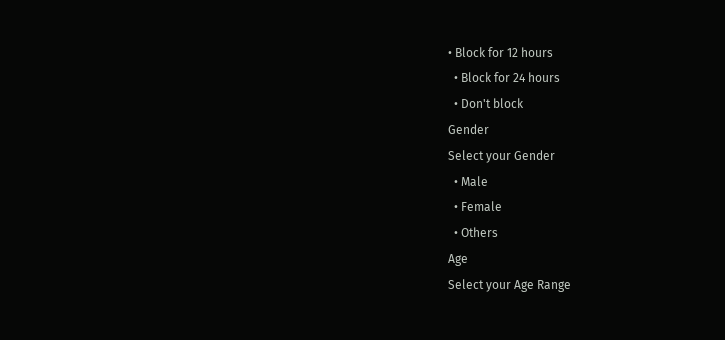• Block for 12 hours
  • Block for 24 hours
  • Don't block
Gender
Select your Gender
  • Male
  • Female
  • Others
Age
Select your Age Range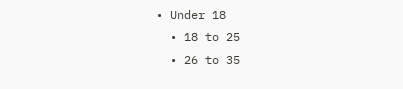• Under 18
  • 18 to 25
  • 26 to 35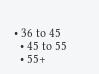• 36 to 45
  • 45 to 55
  • 55+